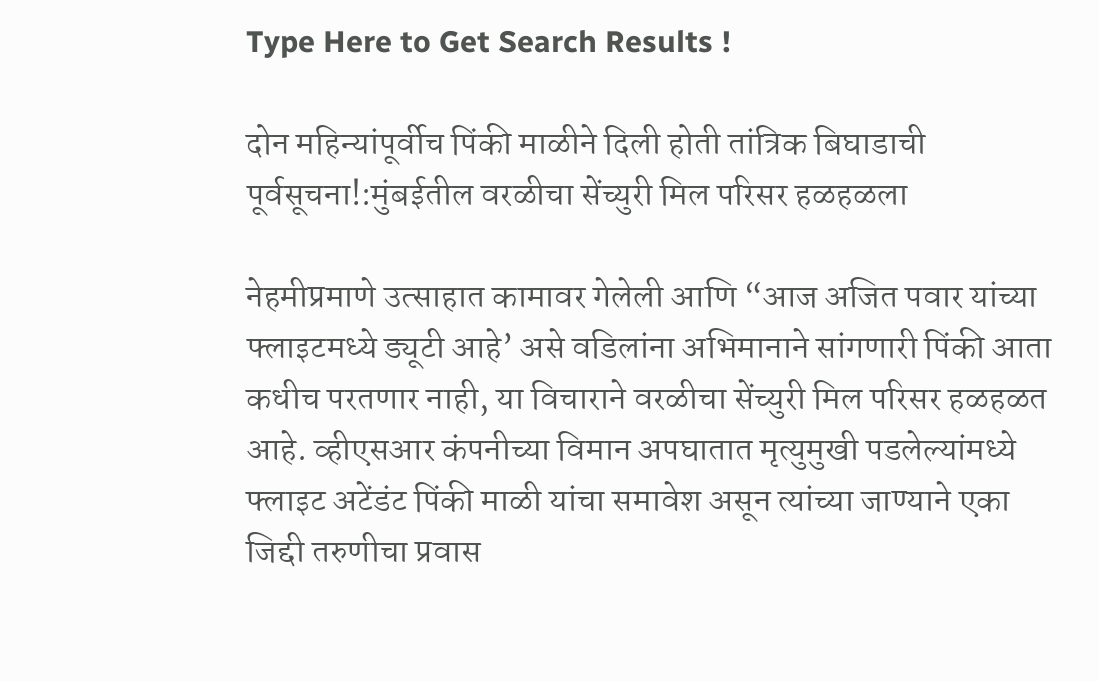Type Here to Get Search Results !

दोन महिन्यांपूर्वीच पिंकी माळीने दिली होती तांत्रिक बिघाडाची पूर्वसूचना!:मुंबईतील वरळीचा सेंच्युरी मिल परिसर हळहळला

नेहमीप्रमाणे उत्साहात कामावर गेलेली आणि “आज अजित पवार यांच्या फ्लाइटमध्ये ड्यूटी आहे’ असे वडिलांना अभिमानाने सांगणारी पिंकी आता कधीच परतणार नाही, या विचाराने वरळीचा सेंच्युरी मिल परिसर हळहळत आहे. व्हीएसआर कंपनीच्या विमान अपघातात मृत्युमुखी पडलेल्यांमध्ये फ्लाइट अटेंडंट पिंकी माळी यांचा समावेश असून त्यांच्या जाण्याने एका जिद्दी तरुणीचा प्रवास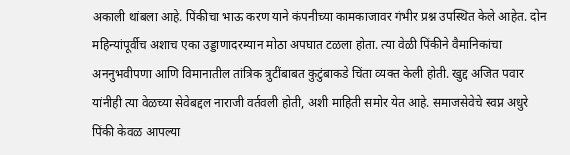अकाली थांबला आहे. पिंकीचा भाऊ करण याने कंपनीच्या कामकाजावर गंभीर प्रश्न उपस्थित केले आहेत. दोन महिन्यांपूर्वीच अशाच एका उड्डाणादरम्यान मोठा अपघात टळला होता. त्या वेळी पिंकीने वैमानिकांचा अननुभवीपणा आणि विमानातील तांत्रिक त्रुटींबाबत कुटुंबाकडे चिंता व्यक्त केली होती. खुद्द अजित पवार यांनीही त्या वेळच्या सेवेबद्दल नाराजी वर्तवली होती, अशी माहिती समोर येत आहे. समाजसेवेचे स्वप्न अधुरे पिंकी केवळ आपल्या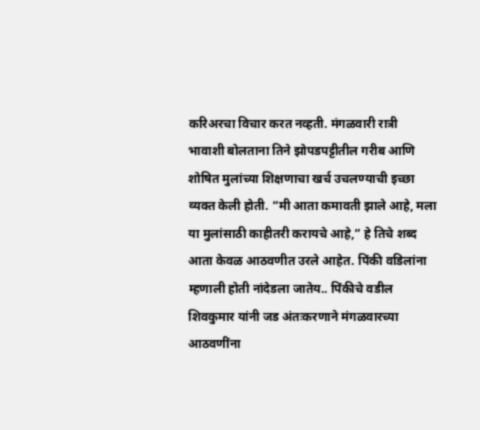करिअरचा विचार करत नव्हती. मंगळवारी रात्री भावाशी बोलताना तिने झोपडपट्टीतील गरीब आणि शोषित मुलांच्या शिक्षणाचा खर्च उचलण्याची इच्छा व्यक्त केली होती. “मी आता कमावती झाले आहे, मला या मुलांसाठी काहीतरी करायचे आहे,” हे तिचे शब्द आता केवळ आठवणीत उरले आहेत. पिंकी वडिलांना म्हणाली होती नांदेडला जातेय.. पिंकीचे वडील शिवकुमार यांनी जड अंतःकरणाने मंगळवारच्या आठवणींना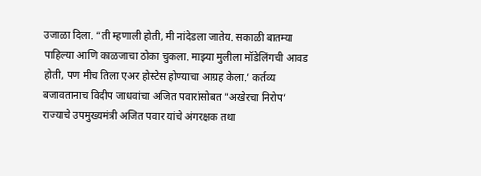उजाळा दिला. “ती म्हणाली होती, मी नांदेडला जातेय. सकाळी बातम्या पाहिल्या आणि काळजाचा ठोका चुकला. माझ्या मुलीला मॉडेलिंगची आवड होती, पण मीच तिला एअर होस्टेस होण्याचा आग्रह केला.’ कर्तव्य बजावतानाच विदीप जाधवांचा अजित पवारांसोबत "अखेरचा निरोप’ राज्याचे उपमुख्यमंत्री अजित पवार यांचे अंगरक्षक तथा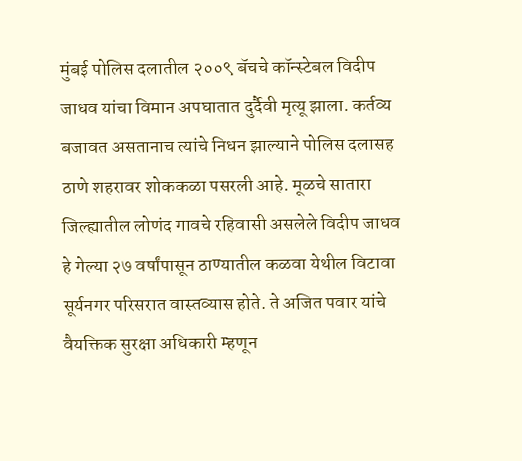मुंबई पोलिस दलातील २००९ बॅचचे कॉन्स्टेबल विदीप जाधव यांचा विमान अपघातात दुर्दैवी मृत्यू झाला. कर्तव्य बजावत असतानाच त्यांचे निधन झाल्याने पोलिस दलासह ठाणे शहरावर शोककळा पसरली आहे. मूळचे सातारा जिल्ह्यातील लोणंद गावचे रहिवासी असलेले विदीप जाधव हे गेल्या २७ वर्षांपासून ठाण्यातील कळवा येथील विटावा सूर्यनगर परिसरात वास्तव्यास होते. ते अजित पवार यांचे वैयक्तिक सुरक्षा अधिकारी म्हणून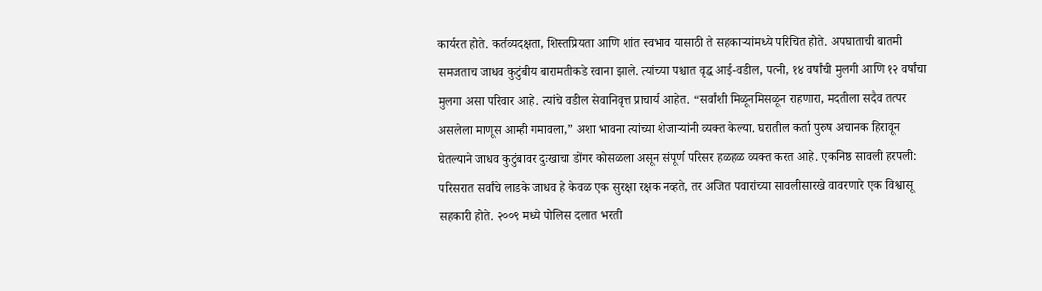कार्यरत होते. कर्तव्यदक्षता, शिस्तप्रियता आणि शांत स्वभाव यासाठी ते सहकाऱ्यांमध्ये परिचित होते. अपघाताची बातमी समजताच जाधव कुटुंबीय बारामतीकडे रवाना झाले. त्यांच्या पश्चात वृद्ध आई-वडील, पत्नी, १४ वर्षांची मुलगी आणि १२ वर्षांचा मुलगा असा परिवार आहे. त्यांचे वडील सेवानिवृत्त प्राचार्य आहेत. “सर्वांशी मिळूनमिसळून राहणारा, मदतीला सदैव तत्पर असलेला माणूस आम्ही गमावला,” अशा भावना त्यांच्या शेजाऱ्यांनी व्यक्त केल्या. घरातील कर्ता पुरुष अचानक हिरावून घेतल्याने जाधव कुटुंबावर दुःखाचा डोंगर कोसळला असून संपूर्ण परिसर हळहळ व्यक्त करत आहे. एकनिष्ठ सावली हरपली: परिसरात सर्वांचे लाडके जाधव हे केवळ एक सुरक्षा रक्षक नव्हते, तर अजित पवारांच्या सावलीसारखे वावरणारे एक विश्वासू सहकारी होते. २००९ मध्ये पोलिस दलात भरती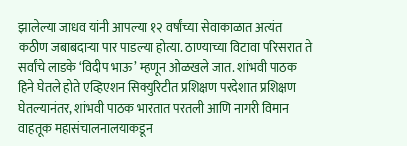झालेल्या जाधव यांनी आपल्या १२ वर्षांच्या सेवाकाळात अत्यंत कठीण जबाबदाऱ्या पार पाडल्या होत्या. ठाण्याच्या विटावा परिसरात ते सर्वांचे लाडके ‘विदीप भाऊ’ म्हणून ओळखले जात. शांभवी पाठक हिने घेतले होते एव्हिएशन सिक्युरिटीत प्रशिक्षण परदेशात प्रशिक्षण घेतल्यानंतर, शांभवी पाठक भारतात परतली आणि नागरी विमान वाहतूक महासंचालनालयाकडून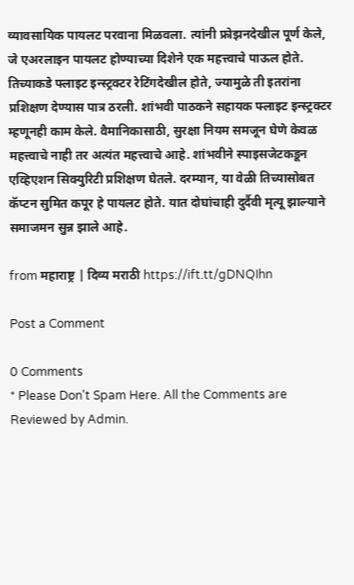व्यावसायिक पायलट परवाना मिळवला. त्यांनी फ्रोझनदेखील पूर्ण केले, जे एअरलाइन पायलट होण्याच्या दिशेने एक महत्त्वाचे पाऊल होते. तिच्याकडे फ्लाइट इन्स्ट्रक्टर रेटिंगदेखील होते, ज्यामुळे ती इतरांना प्रशिक्षण देण्यास पात्र ठरली. शांभवी पाठकने सहायक फ्लाइट इन्स्ट्रक्टर म्हणूनही काम केले. वैमानिकासाठी, सुरक्षा नियम समजून घेणे केवळ महत्त्वाचे नाही तर अत्यंत महत्त्वाचे आहे. शांभवीने स्पाइसजेटकडून एव्हिएशन सिक्युरिटी प्रशिक्षण घेतले. दरम्यान, या वेळी तिच्यासोबत कॅप्टन सुमित कपूर हे पायलट होते. यात दोघांचाही दुर्दैवी मृत्यू झाल्याने समाजमन सुन्न झाले आहे.

from महाराष्ट्र | दिव्य मराठी https://ift.tt/gDNQIhn

Post a Comment

0 Comments
* Please Don't Spam Here. All the Comments are Reviewed by Admin.